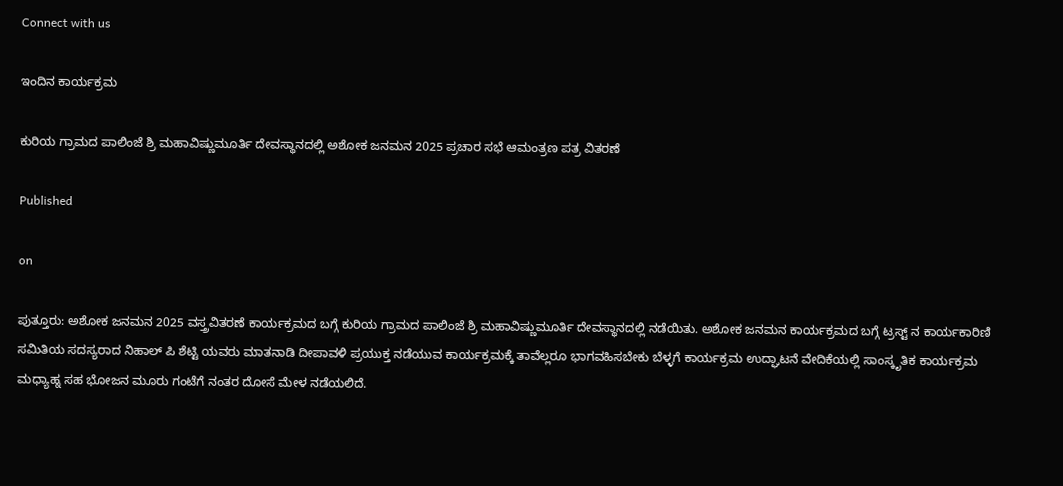Connect with us

ಇಂದಿನ ಕಾರ್ಯಕ್ರಮ

ಕುರಿಯ ಗ್ರಾಮದ ಪಾಲಿಂಜೆ ಶ್ರಿ ಮಹಾವಿಷ್ಣುಮೂರ್ತಿ ದೇವಸ್ಥಾನದಲ್ಲಿ ಅಶೋಕ ಜನಮನ 2025 ಪ್ರಚಾರ ಸಭೆ ಆಮಂತ್ರಣ ಪತ್ರ ವಿತರಣೆ

Published

on

ಪುತ್ತೂರು: ಅಶೋಕ ಜನಮನ 2025 ವಸ್ತ್ರವಿತರಣೆ ಕಾರ್ಯಕ್ರಮದ ಬಗ್ಗೆ ಕುರಿಯ ಗ್ರಾಮದ ಪಾಲಿಂಜೆ ಶ್ರಿ ಮಹಾವಿಷ್ಣುಮೂರ್ತಿ ದೇವಸ್ಥಾನದಲ್ಲಿ ನಡೆಯಿತು. ಅಶೋಕ ಜನಮನ ಕಾರ್ಯಕ್ರಮದ ಬಗ್ಗೆ ಟ್ರಸ್ಟ್ ನ ಕಾರ್ಯಕಾರಿಣಿ ಸಮಿತಿಯ ಸದಸ್ಯರಾದ ನಿಹಾಲ್ ಪಿ ಶೆಟ್ಟಿ ಯವರು ಮಾತನಾಡಿ ದೀಪಾವಳಿ ಪ್ರಯುಕ್ತ ನಡೆಯುವ ಕಾರ್ಯಕ್ರಮಕ್ಕೆ ತಾವೆಲ್ಲರೂ ಭಾಗವಹಿಸಬೇಕು ಬೆಳ್ಳಗೆ ಕಾರ್ಯಕ್ರಮ ಉದ್ಘಾಟನೆ ವೇದಿಕೆಯಲ್ಲಿ ಸಾಂಸ್ಕೃತಿಕ ಕಾರ್ಯಕ್ರಮ ಮಧ್ಯಾಹ್ನ ಸಹ ಭೋಜನ ಮೂರು ಗಂಟೆಗೆ ನಂತರ ದೋಸೆ ಮೇಳ ನಡೆಯಲಿದೆ.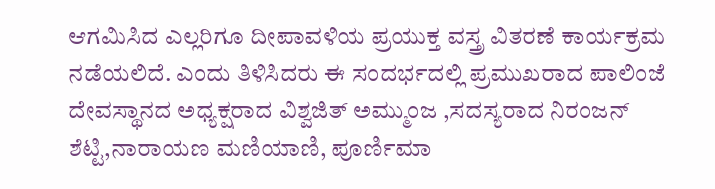ಆಗಮಿಸಿದ ಎಲ್ಲರಿಗೂ ದೀಪಾವಳಿಯ ಪ್ರಯುಕ್ತ ವಸ್ತ್ರ ವಿತರಣೆ ಕಾರ್ಯಕ್ರಮ ನಡೆಯಲಿದೆ. ಎಂದು ತಿಳಿಸಿದರು ಈ ಸಂದರ್ಭದಲ್ಲಿ ಪ್ರಮುಖರಾದ ಪಾಲಿಂಜೆ ದೇವಸ್ಥಾನದ ಅಧ್ಯಕ್ಷರಾದ ವಿಶ್ವಜಿತ್ ಅಮ್ಮುಂಜ ,ಸದಸ್ಯರಾದ ನಿರಂಜನ್ ಶೆಟ್ಟಿ,ನಾರಾಯಣ ಮಣಿಯಾಣಿ, ಪೂರ್ಣಿಮಾ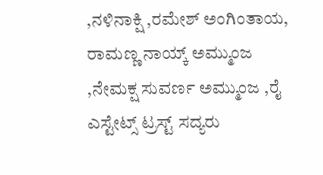,ನಳಿನಾಕ್ಷಿ ,ರಮೇಶ್ ಅಂಗಿಂತಾಯ, ರಾಮಣ್ಣ ನಾಯ್ಕ್ ಅಮ್ಮುಂಜ ,ನೇಮಕ್ಷ ಸುವರ್ಣ ಅಮ್ಮುಂಜ ,ರೈ ಎಸ್ಟೇಟ್ಸ್ ಟ್ರಸ್ಟ್ ಸದ್ಯರು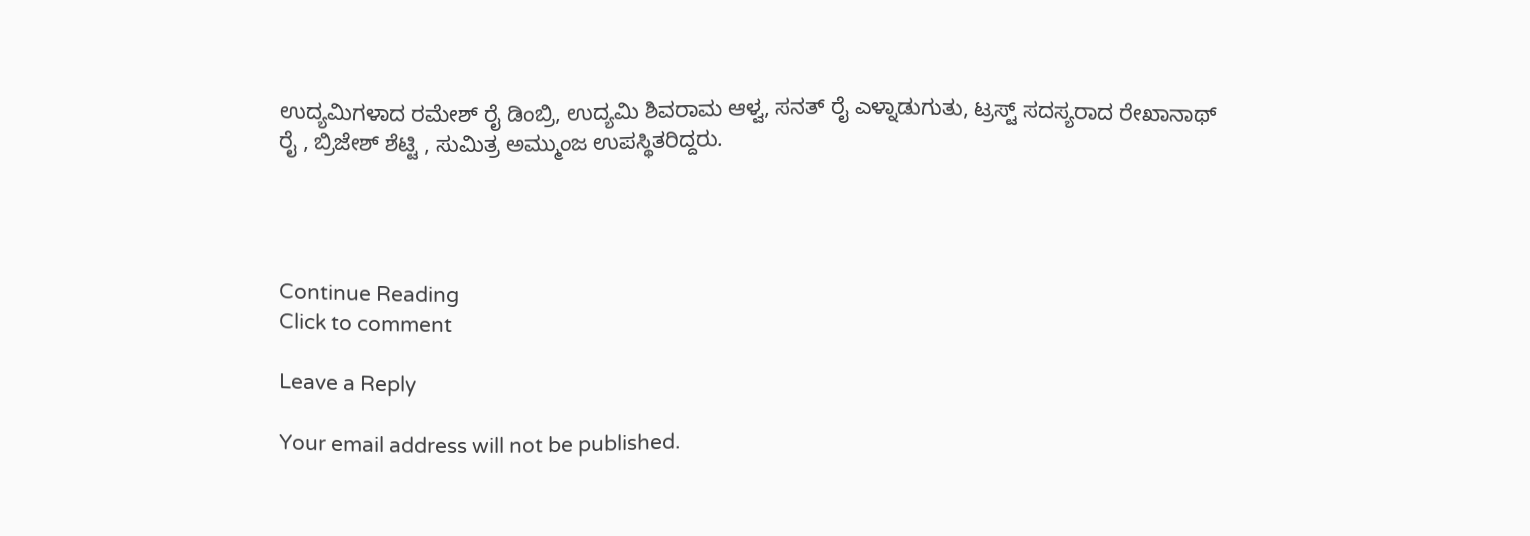ಉದ್ಯಮಿಗಳಾದ ರಮೇಶ್ ರೈ ಡಿಂಬ್ರಿ, ಉದ್ಯಮಿ ಶಿವರಾಮ ಆಳ್ವ, ಸನತ್ ರೈ ಎಳ್ನಾಡುಗುತು, ಟ್ರಸ್ಟ್ ಸದಸ್ಯರಾದ ರೇಖಾನಾಥ್ ರೈ , ಬ್ರಿಜೇಶ್ ಶೆಟ್ಟಿ , ಸುಮಿತ್ರ ಅಮ್ಮುಂಜ ಉಪಸ್ಥಿತರಿದ್ದರು.




Continue Reading
Click to comment

Leave a Reply

Your email address will not be published.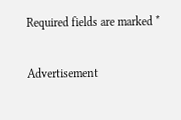Required fields are marked *

Advertisement